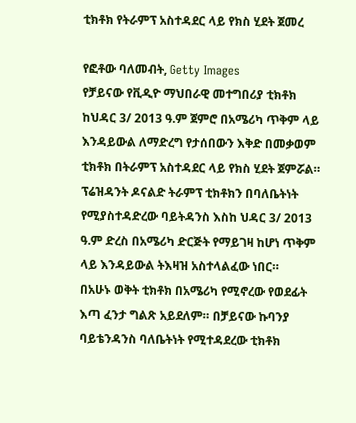ቲክቶክ የትራምፕ አስተዳደር ላይ የክስ ሂደት ጀመረ

የፎቶው ባለመብት, Getty Images
የቻይናው የቪዲዮ ማህበራዊ መተግበሪያ ቲክቶክ ከህዳር 3/ 2013 ዓ.ም ጀምሮ በአሜሪካ ጥቅም ላይ እንዳይውል ለማድረግ የታሰበውን እቅድ በመቃወም ቲክቶክ በትራምፕ አስተዳደር ላይ የክስ ሂደት ጀምሯል።
ፕሬዝዳንት ዶናልድ ትራምፕ ቲክቶክን በባለቤትነት የሚያስተዳድረው ባይትዳንስ እስከ ህዳር 3/ 2013 ዓ.ም ድረስ በአሜሪካ ድርጅት የማይገዛ ከሆነ ጥቅም ላይ እንዳይውል ትእዛዝ አስተላልፈው ነበር።
በአሁኑ ወቅት ቲክቶክ በአሜሪካ የሚኖረው የወደፊት እጣ ፈንታ ግልጽ አይደለም። በቻይናው ኩባንያ ባይቴንዳንስ ባለቤትነት የሚተዳደረው ቲክቶክ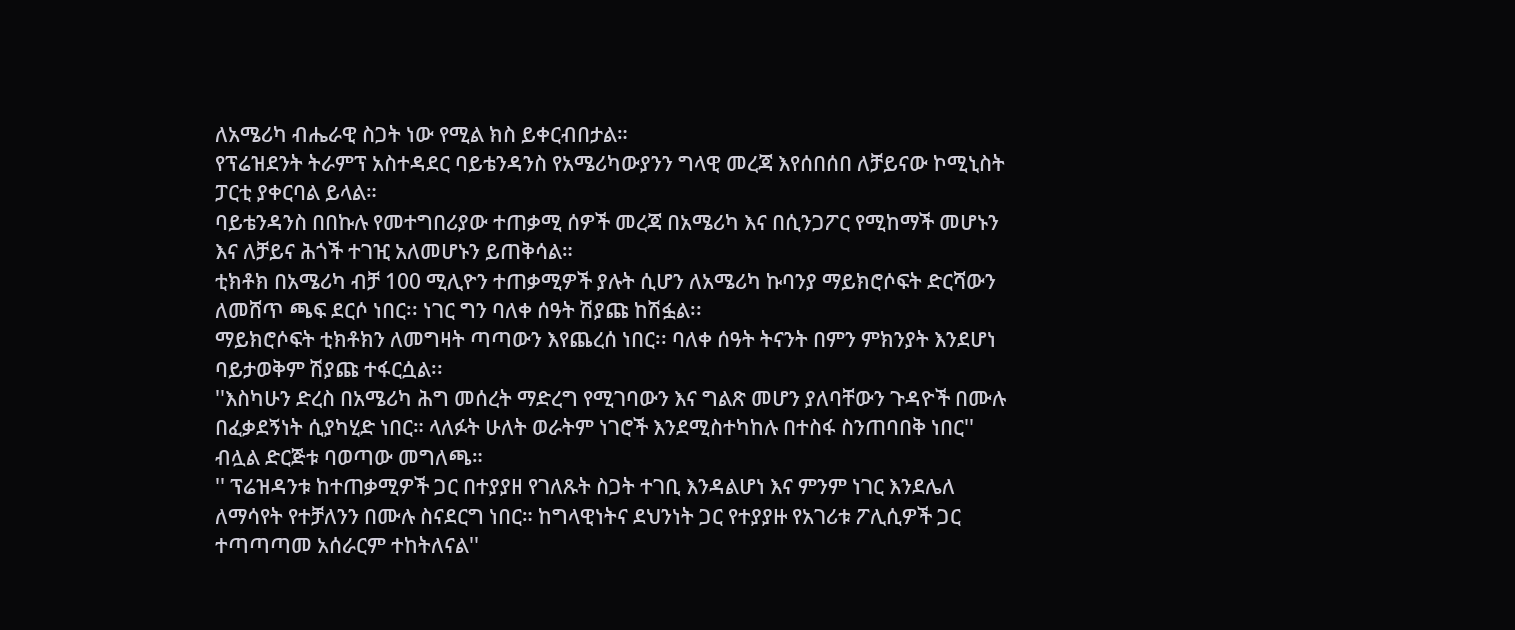ለአሜሪካ ብሔራዊ ስጋት ነው የሚል ክስ ይቀርብበታል።
የፕሬዝደንት ትራምፕ አስተዳደር ባይቴንዳንስ የአሜሪካውያንን ግላዊ መረጃ እየሰበሰበ ለቻይናው ኮሚኒስት ፓርቲ ያቀርባል ይላል።
ባይቴንዳንስ በበኩሉ የመተግበሪያው ተጠቃሚ ሰዎች መረጃ በአሜሪካ እና በሲንጋፖር የሚከማች መሆኑን እና ለቻይና ሕጎች ተገዢ አለመሆኑን ይጠቅሳል።
ቲክቶክ በአሜሪካ ብቻ 100 ሚሊዮን ተጠቃሚዎች ያሉት ሲሆን ለአሜሪካ ኩባንያ ማይክሮሶፍት ድርሻውን ለመሸጥ ጫፍ ደርሶ ነበር፡፡ ነገር ግን ባለቀ ሰዓት ሽያጩ ከሽፏል፡፡
ማይክሮሶፍት ቲክቶክን ለመግዛት ጣጣውን እየጨረሰ ነበር፡፡ ባለቀ ሰዓት ትናንት በምን ምክንያት እንደሆነ ባይታወቅም ሽያጩ ተፋርሷል፡፡
''እስካሁን ድረስ በአሜሪካ ሕግ መሰረት ማድረግ የሚገባውን እና ግልጽ መሆን ያለባቸውን ጉዳዮች በሙሉ በፈቃደኝነት ሲያካሂድ ነበር። ላለፉት ሁለት ወራትም ነገሮች እንደሚስተካከሉ በተስፋ ስንጠባበቅ ነበር'' ብሏል ድርጅቱ ባወጣው መግለጫ።
'' ፕሬዝዳንቱ ከተጠቃሚዎች ጋር በተያያዘ የገለጹት ስጋት ተገቢ እንዳልሆነ እና ምንም ነገር እንደሌለ ለማሳየት የተቻለንን በሙሉ ስናደርግ ነበር። ከግላዊነትና ደህንነት ጋር የተያያዙ የአገሪቱ ፖሊሲዎች ጋር ተጣጣጣመ አሰራርም ተከትለናል''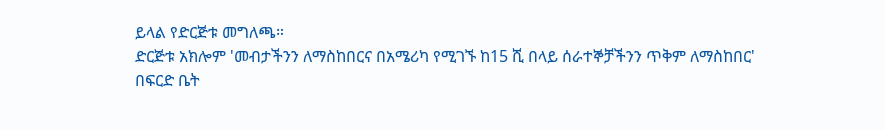ይላል የድርጅቱ መግለጫ።
ድርጅቱ አክሎም 'መብታችንን ለማስከበርና በአሜሪካ የሚገኙ ከ15 ሺ በላይ ሰራተኞቻችንን ጥቅም ለማስከበር' በፍርድ ቤት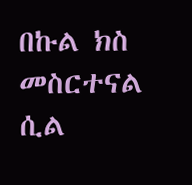በኩል ክስ መስርተናል ሲል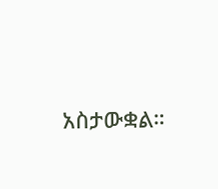አስታውቋል።